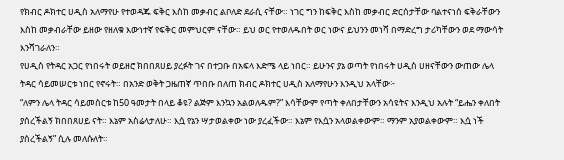የክብር ዶክተር ሀዲስ አለማየሁ የተወዳጁ ፍቅር እስከ መቃብር ልቦለድ ደራሲ ናቸው። ነገር ግን ከፍቅር እስከ መቃብር ድርሰታቸው ባልተናነሰ ፍቅራቸውን እስከ መቃብራቸው ይዘው የዘለቁ እውነተኛ የፍቅር መምህርም ናቸው። ይህ ወር የተወለዱበት ወር ነውና ይህንን መነሻ በማድረግ ታሪካቸውን ወደ ማውሳት እንሻገራለን።
የሀዲስ የትዳር አጋር የነበሩት ወይዘሮ ክበበጸሀይ ያረፉት ገና በተጋቡ በአፍላ እድሜ ላይ ነበር። ይሁንና ያኔ ወጣት የነበሩት ሀዲስ ሀዘናቸውን ውጠው ሌላ ትዳር ሳይመሠርቱ ነበር የኖሩት። በአንድ ወቅት ጋዜጠኛ ጥበቡ በለጠ ክብር ዶክተር ሀዲስ አለማየሁን እንዲህ አላቸው፦
“ለምን ሌላ ትዳር ሳይመሰርቱ ከ50 ዓመታት በላይ ቆዩ? ልጅም እንኳን አልወለዱም?” እሳቸውም የጣት ቀለበታቸውን አሳዩትና እንዲህ አሉት “ይሔን ቀለበት ያሰረችልኝ ክበበጸሀይ ናት። እኔም አስሬላታለሁ። እሷ የኔን ሣታወልቀው ነው ያረፈችው። እኔም የእሷን አላወልቀውም። ማንም አያወልቀውም። እሷ ነች ያሰረችልኝ” ሲሉ መለሱለት።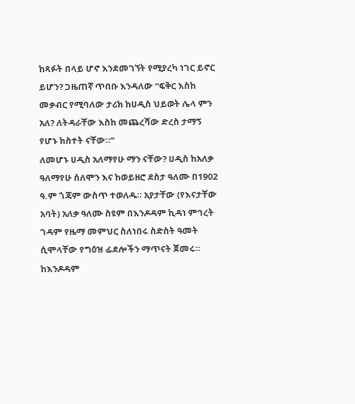ከጻፉት በላይ ሆኖ እንደመገኘት የሚያረካ ነገር ይኖር ይሆን? ጋዜጠኛ ጥበቡ እንዳለው “ፍቅር እስከ መቃብር የሚባለው ታሪክ ከሀዲስ ህይወት ሌላ ምን አለ? ለትዳራቸው እስከ መጨረሻው ድረስ ታማኝ የሆኑ ክስተት ናቸው።”
ለመሆኑ ሀዲስ አለማየሁ ማን ናቸው? ሀዲስ ከአለቃ ዓለማየሁ ሰለሞን እና ከወይዘሮ ደስታ ዓለሙ በ1902 ዓ.ም ጎጃም ውስጥ ተወለዱ። አያታቸው (የእናታቸው አባት) አለቃ ዓለሙ ስዩም በእንዶዳም ኪዳነ ምኅረት ገዳም የዜማ መምህር ስለነበሩ ስድስት ዓመት ሲሞላቸው የግዕዝ ፊደሎችን ማጥናት ጀመሩ። ከእንዶዳም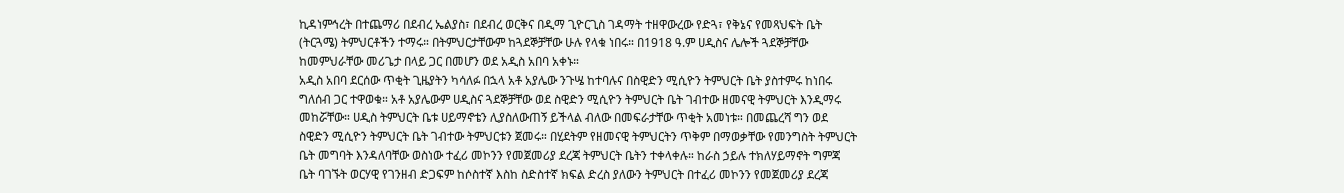ኪዳነምኅረት በተጨማሪ በደብረ ኤልያስ፣ በደብረ ወርቅና በዲማ ጊዮርጊስ ገዳማት ተዘዋውረው የድጓ፣ የቅኔና የመጻህፍት ቤት (ትርጓሜ) ትምህርቶችን ተማሩ። በትምህርታቸውም ከጓደኞቻቸው ሁሉ የላቁ ነበሩ። በ1918 ዓ.ም ሀዲስና ሌሎች ጓደኞቻቸው ከመምህራቸው መሪጌታ በላይ ጋር በመሆን ወደ አዲስ አበባ አቀኑ።
አዲስ አበባ ደርሰው ጥቂት ጊዜያትን ካሳለፉ በኋላ አቶ አያሌው ንጉሤ ከተባሉና በስዊድን ሚሲዮን ትምህርት ቤት ያስተምሩ ከነበሩ ግለሰብ ጋር ተዋወቁ። አቶ አያሌውም ሀዲስና ጓደኞቻቸው ወደ ስዊድን ሚሲዮን ትምህርት ቤት ገብተው ዘመናዊ ትምህርት እንዲማሩ መከሯቸው። ሀዲስ ትምህርት ቤቱ ሀይማኖቴን ሊያስለውጠኝ ይችላል ብለው በመፍራታቸው ጥቂት አመነቱ። በመጨረሻ ግን ወደ ስዊድን ሚሲዮን ትምህርት ቤት ገብተው ትምህርቱን ጀመሩ። በሂደትም የዘመናዊ ትምህርትን ጥቅም በማወቃቸው የመንግስት ትምህርት ቤት መግባት እንዳለባቸው ወስነው ተፈሪ መኮንን የመጀመሪያ ደረጃ ትምህርት ቤትን ተቀላቀሉ። ከራስ ኃይሉ ተክለሃይማኖት ግምጃ ቤት ባገኙት ወርሃዊ የገንዘብ ድጋፍም ከሶስተኛ እስከ ስድስተኛ ክፍል ድረስ ያለውን ትምህርት በተፈሪ መኮንን የመጀመሪያ ደረጃ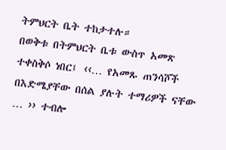ትምህርት ቤት ተከታተሉ።
በወቅቱ በትምህርት ቤቱ ውስጥ አመጽ ተቀስቅሶ ነበር፤ ‹‹… የአመጹ ጠንሳሾች በእድሜያቸው በሰል ያሉት ተማሪዎች ናቸው … ›› ተብሎ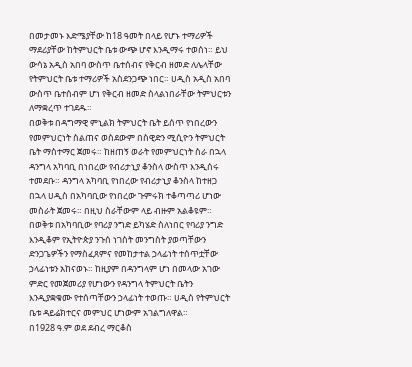በመታመኑ እድሜያቸው ከ18 ዓመት በላይ የሆኑ ተማሪዎች ማደሪያቸው ከትምህርት ቤቱ ውጭ ሆኖ እንዲማሩ ተወሰነ። ይህ ውሳኔ አዲስ አበባ ውስጥ ቤተሰብና የቅርብ ዘመድ ለሌላቸው የትምህርት ቤቱ ተማሪዎች አስደንጋጭ ነበር። ሀዲስ አዲስ አበባ ውስጥ ቤተሰብም ሆነ የቅርብ ዘመድ ስላልነበራቸው ትምህርቱን ለማቋረጥ ተገደዱ።
በወቅቱ በዳግማዊ ምኒልክ ትምህርት ቤት ይሰጥ የነበረውን የመምህርነት ስልጠና ወስደውም በስዊድን ሚሲዮን ትምህርት ቤት ማስተማር ጀመሩ። ከዘጠኝ ወራት የመምህርነት ስራ በኋላ ዳንግላ አካባቢ በነበረው የብሪታኒያ ቆንስላ ውስጥ እንዲሰሩ ተመደቡ። ዳንግላ አካባቢ የነበረው የብሪታኒያ ቆንስላ ከተዘጋ በኋላ ሀዲስ በአካባቢው የነበረው ጉምሩክ ተቆጣጣሪ ሆነው መስራት ጀመሩ። በዚህ ስራቸውም ላይ ብዙም አልቆዩም። በወቅቱ በአካባቢው የባሪያ ንግድ ይካሄድ ስለነበር የባሪያ ንግድ እንዲቆም የኢትዮጵያ ንጉሰ ነገስት መንግስት ያወጣቸውን ድንጋጌዎችን የማስፈጸምና የመከታተል ኃላፊነት ተሰጥቷቸው ኃላፊነቱን አከናወኑ። ከዚያም በዳንግላም ሆነ በመላው አገው ምድር የመጀመሪያ የሆነውን የዳንግላ ትምህርት ቤትን እንዲያቋቁሙ የተሰጣቸውን ኃላፊነት ተወጡ። ሀዲስ የትምህርት ቤቱ ዳይሬክተርና መምህር ሆነውም አገልግለዋል።
በ1928 ዓ.ም ወደ ደብረ ማርቆስ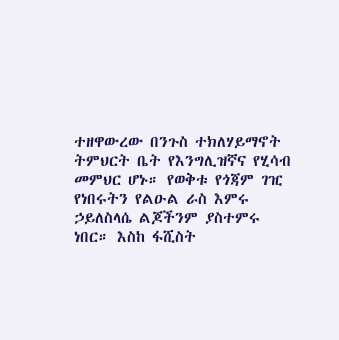ተዘዋውረው በንጉስ ተክለሃይማኖት ትምህርት ቤት የእንግሊዝኛና የሂሳብ መምህር ሆኑ። የወቅቱ የጎጃም ገዢ የነበሩትን የልዑል ራስ እምሩ ኃይለስላሴ ልጆችንም ያስተምሩ ነበር። እስከ ፋሺስት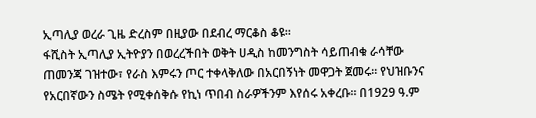ኢጣሊያ ወረራ ጊዜ ድረስም በዚያው በደብረ ማርቆስ ቆዩ።
ፋሺስት ኢጣሊያ ኢትዮያን በወረረችበት ወቅት ሀዲስ ከመንግስት ሳይጠብቁ ራሳቸው ጠመንጃ ገዝተው፣ የራስ እምሩን ጦር ተቀላቅለው በአርበኝነት መዋጋት ጀመሩ። የህዝቡንና የአርበኛውን ስሜት የሚቀሰቅሱ የኪነ ጥበብ ስራዎችንም እየሰሩ አቀረቡ። በ1929 ዓ.ም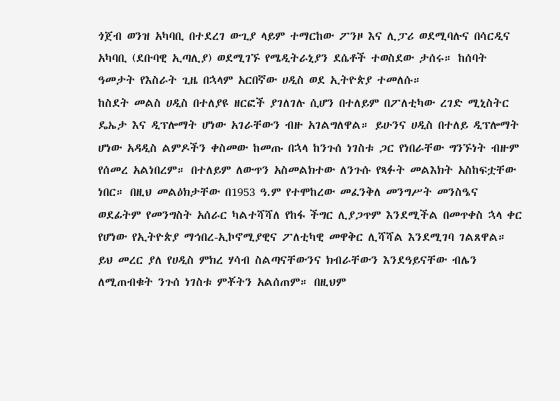ጎጀብ ወንዝ አካባቢ በተደረገ ውጊያ ላይም ተማርከው ፖንዞ እና ሊፓሪ ወደሚባሉና በሳርዲና አካባቢ (ደቡባዊ ኢጣሊያ) ወደሚገኙ የሜዲትራኒያን ደሴቶች ተወስደው ታሰሩ። ከሰባት ዓመታት የእስራት ጊዜ በኋላም አርበኛው ሀዲስ ወደ ኢትዮጵያ ተመለሱ።
ከስደት መልስ ሀዲስ በተለያዩ ዘርፎች ያገለገሉ ሲሆን በተለይም በፖለቲካው ረገድ ሚኒስትር ዴኤታ እና ዲፕሎማት ሆነው አገራቸውን ብዙ አገልግለዋል። ይሁንና ሀዲስ በተለይ ዲፕሎማት ሆነው አዳዲስ ልምዶችን ቀስመው ከመጡ በኋላ ከንጉሰ ነገስቱ ጋር የነበራቸው ግንኙነት ብዙም የሰመረ አልነበረም። በተለይም ለውጥን አስመልክተው ለንጉሱ የጻፉት መልእክት አስከፍቷቸው ነበር። በዚህ መልዕክታቸው በ1953 ዓ.ም የተሞከረው መፈንቅለ መንግሥት መንስዔና ወደፊትም የመንግስት አሰራር ካልተሻሻለ የከፋ ችግር ሊያጋጥም እንደሚችል በመጥቀስ ኋላ ቀር የሆነው የኢትዮጵያ ማኅበረ-ኢኮኖሚያዊና ፖለቲካዊ መዋቅር ሊሻሻል እንደሚገባ ገልጸዋል። ይህ መረር ያለ የሀዲስ ምክረ ሃሳብ ስልጣናቸውንና ክብራቸውን እንደዓይናቸው ብሌን ለሚጠብቁት ንጉሰ ነገስቱ ምቾትን አልሰጠም። በዚህም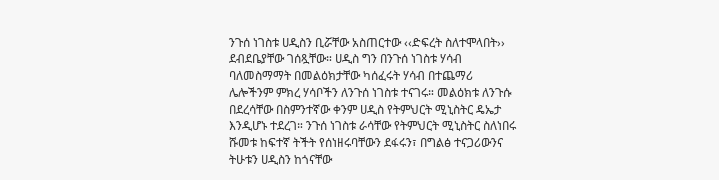ንጉሰ ነገስቱ ሀዲስን ቢሯቸው አስጠርተው ‹‹ድፍረት ስለተሞላበት›› ደብደቤያቸው ገሰጿቸው። ሀዲስ ግን በንጉሰ ነገስቱ ሃሳብ ባለመስማማት በመልዕክታቸው ካሰፈሩት ሃሳብ በተጨማሪ ሌሎችንም ምክረ ሃሳቦችን ለንጉሰ ነገስቱ ተናገሩ። መልዕክቱ ለንጉሱ በደረሳቸው በስምንተኛው ቀንም ሀዲስ የትምህርት ሚኒስትር ዴኤታ እንዲሆኑ ተደረገ። ንጉሰ ነገስቱ ራሳቸው የትምህርት ሚኒስትር ስለነበሩ ሹመቱ ከፍተኛ ትችት የሰነዘሩባቸውን ደፋሩን፣ በግልፅ ተናጋሪውንና ትሁቱን ሀዲስን ከጎናቸው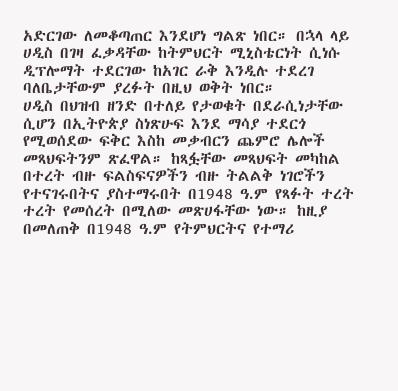አድርገው ለመቆጣጠር እንደሆነ ግልጽ ነበር። በኋላ ላይ ሀዲስ በገዛ ፈቃዳቸው ከትምህርት ሚኒስቴርነት ሲነሱ ዲፕሎማት ተደርገው ከአገር ራቅ እንዲሉ ተደረገ ባለቤታቸውም ያረፉት በዚህ ወቅት ነበር።
ሀዲስ በህዝብ ዘንድ በተለይ የታወቁት በደራሲነታቸው ሲሆን በኢትዮጵያ ስነጽሁፍ እንደ ማሳያ ተደርጎ የሚወሰደው ፍቅር እስከ መቃብርን ጨምሮ ሌሎች መጻህፍትንም ጽፈዋል። ከጻፏቸው መጻህፍት መካከል በተረት ብዙ ፍልስፍናዎችን ብዙ ትልልቅ ነገሮችን የተናገሩበትና ያስተማሩበት በ1948 ዓ.ም የጻፉት ተረት ተረት የመሰረት በሚለው መጽሀፋቸው ነው። ከዚያ በመለጠቅ በ1948 ዓ.ም የትምህርትና የተማሪ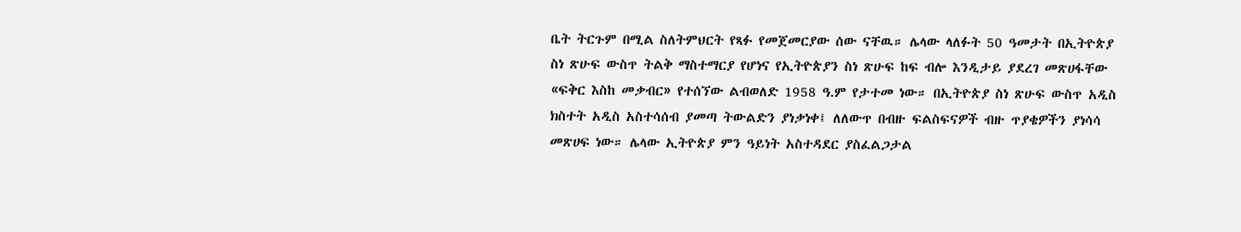ቤት ትርጉም በሚል ስለትምህርት የጻፉ የመጀመርያው ሰው ናቸዉ። ሌላው ላለፉት 50 ዓመታት በኢትዮጵያ ስነ ጽሁፍ ውስጥ ትልቅ ማስተማርያ የሆነና የኢትዮጵያን ስነ ጽሁፍ ከፍ ብሎ እንዲታይ ያደረገ መጽሀፋቸው «ፍቅር እስከ መቃብር» የተሰኘው ልብወለድ 1958 ዓ.ም የታተመ ነው። በኢትዮጵያ ስነ ጽሁፍ ውስጥ አዲስ ክስተት አዲስ አስተሳሰብ ያመጣ ትውልድን ያነቃነቀ፤ ለለውጥ በብዙ ፍልስፍናዎች ብዙ ጥያቄዎችን ያነሳሳ መጽሀፍ ነው። ሌላው ኢትዮጵያ ምን ዓይነት አስተዳደር ያስፈልጋታል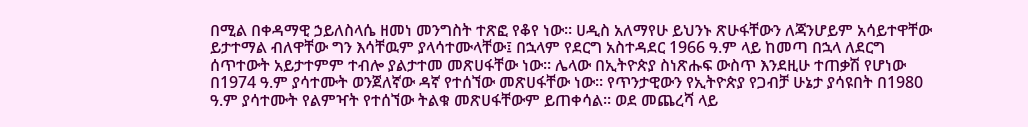በሚል በቀዳማዊ ኃይለስላሴ ዘመነ መንግስት ተጽፎ የቆየ ነው። ሀዲስ አለማየሁ ይህንኑ ጽሁፋቸውን ለጃንሆይም አሳይተዋቸው ይታተማል ብለዋቸው ግን እሳቸዉም ያላሳተሙላቸው፤ በኋላም የደርግ አስተዳደር 1966 ዓ.ም ላይ ከመጣ በኋላ ለደርግ ሰጥተውት አይታተምም ተብሎ ያልታተመ መጽሀፋቸው ነው። ሌላው በኢትዮጵያ ስነጽሑፍ ውስጥ እንደዚሁ ተጠቃሽ የሆነው በ1974 ዓ.ም ያሳተሙት ወንጀለኛው ዳኛ የተሰኘው መጽሀፋቸው ነው። የጥንታዊውን የኢትዮጵያ የጋብቻ ሁኔታ ያሳዩበት በ1980 ዓ.ም ያሳተሙት የልምዣት የተሰኘው ትልቁ መጽሀፋቸውም ይጠቀሳል። ወደ መጨረሻ ላይ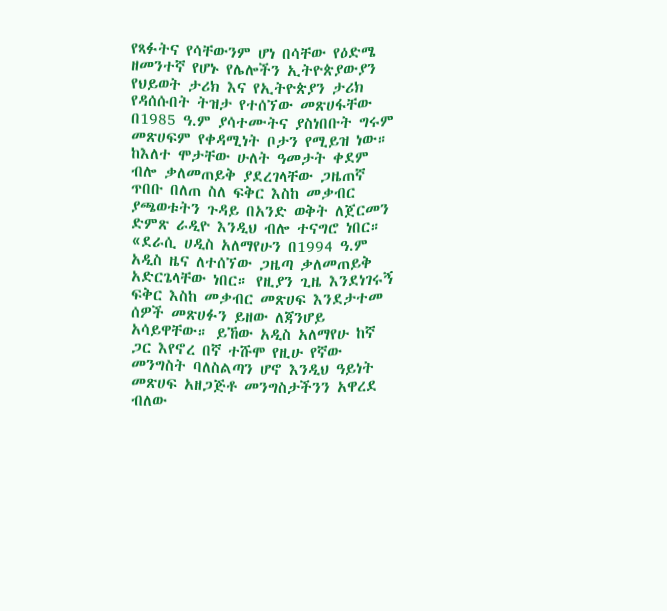የጻፉትና የሳቸውንም ሆነ በሳቸው የዕድሜ ዘመንተኛ የሆኑ የሌሎችን ኢትዮጵያውያን የህይወት ታሪክ እና የኢትዮጵያን ታሪክ የዳሰሱበት ትዝታ የተሰኘው መጽሀፋቸው በ1985 ዓ.ም ያሳተሙትና ያስነበቡት ግሩም መጽሀፍም የቀዳሚነት ቦታን የሚይዝ ነው።
ከእለተ ሞታቸው ሁለት ዓመታት ቀደም ብሎ ቃለመጠይቅ ያደረገላቸው ጋዜጠኛ ጥበቡ በለጠ ስለ ፍቅር እስከ መቃብር ያጫወቱትን ጉዳይ በአንድ ወቅት ለጀርመን ድምጽ ራዲዮ እንዲህ ብሎ ተናግሮ ነበር። «ደራሲ ሀዲስ አለማየሁን በ1994 ዓ.ም አዲስ ዜና ለተሰኘው ጋዜጣ ቃለመጠይቅ አድርጌላቸው ነበር። የዚያን ጊዜ እንደነገሩኝ ፍቅር እስከ መቃብር መጽሀፍ እንደታተመ ሰዎች መጽሀፉን ይዘው ለጃንሆይ አሳይዋቸው። ይኸው አዲስ አለማየሁ ከኛ ጋር እየኖረ በኛ ተሹሞ የዚሁ የኛው መንግስት ባለስልጣን ሆኖ እንዲህ ዓይነት መጽሀፍ አዘጋጅቶ መንግስታችንን አዋረደ ብለው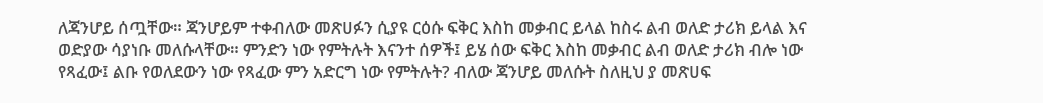ለጃንሆይ ሰጧቸው። ጃንሆይም ተቀብለው መጽሀፉን ሲያዩ ርዕሱ ፍቅር እስከ መቃብር ይላል ከስሩ ልብ ወለድ ታሪክ ይላል እና ወድያው ሳያነቡ መለሱላቸው። ምንድን ነው የምትሉት እናንተ ሰዎች፤ ይሄ ሰው ፍቅር እስከ መቃብር ልብ ወለድ ታሪክ ብሎ ነው የጻፈው፤ ልቡ የወለደውን ነው የጻፈው ምን አድርግ ነው የምትሉት? ብለው ጃንሆይ መለሱት ስለዚህ ያ መጽሀፍ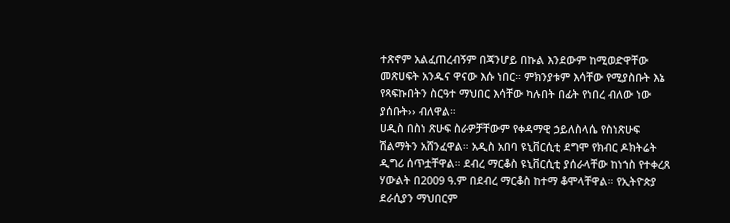ተጽኖም አልፈጠረብኝም በጃንሆይ በኩል እንደውም ከሚወድዋቸው መጽሀፍት አንዱና ዋናው እሱ ነበር። ምክንያቱም እሳቸው የሚያስቡት እኔ የጻፍኩበትን ስርዓተ ማህበር እሳቸው ካሉበት በፊት የነበረ ብለው ነው ያሰቡት›› ብለዋል።
ሀዲስ በስነ ጽሁፍ ስራዎቻቸውም የቀዳማዊ ኃይለስላሴ የስነጽሁፍ ሽልማትን አሸንፈዋል። አዲስ አበባ ዩኒቨርሲቲ ደግሞ የክብር ዶክትሬት ዲግሪ ሰጥቷቸዋል። ደብረ ማርቆስ ዩኒቨርሲቲ ያሰራላቸው ከነኀስ የተቀረጸ ሃውልት በ2009 ዓ.ም በደብረ ማርቆስ ከተማ ቆሞላቸዋል። የኢትዮጵያ ደራሲያን ማህበርም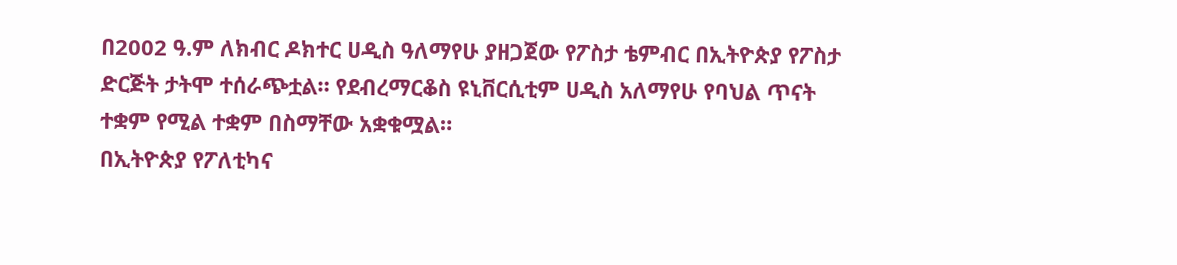በ2002 ዓ.ም ለክብር ዶክተር ሀዲስ ዓለማየሁ ያዘጋጀው የፖስታ ቴምብር በኢትዮጵያ የፖስታ ድርጅት ታትሞ ተሰራጭቷል። የደብረማርቆስ ዩኒቨርሲቲም ሀዲስ አለማየሁ የባህል ጥናት ተቋም የሚል ተቋም በስማቸው አቋቁሟል።
በኢትዮጵያ የፖለቲካና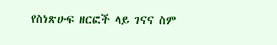የስነጽሁፍ ዘርፎች ላይ ገናና ስም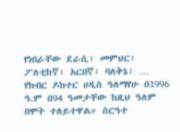የነበራቸው ደራሲ፣ መምህር፣ ፖለቲከኛ፣ አርበኛ፣ ባለቅኔ፣ … የክብር ዶክተር ሀዲስ ዓለማየሁ በ1996 ዓ.ም በ94 ዓመታቸው ከዚህ ዓለም በሞት ተለይተዋል። ስርዓተ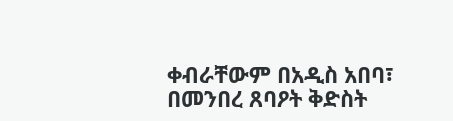ቀብራቸውም በአዲስ አበባ፣ በመንበረ ጸባዖት ቅድስት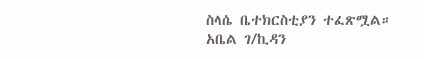ስላሴ ቤተክርስቲያን ተፈጽሟል።
አቤል ገ/ኪዳን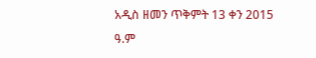አዲስ ዘመን ጥቅምት 13 ቀን 2015 ዓ.ም